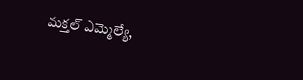మక్తల్ ఎమ్మెల్యే,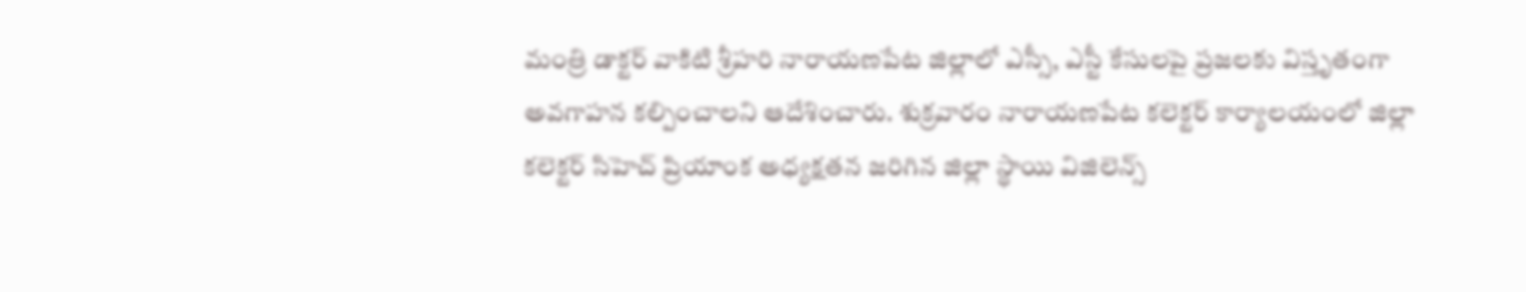మంత్రి డాక్టర్ వాకిటి శ్రీహరి నారాయణపేట జిల్లాలో ఎస్సీ, ఎస్టీ కేసులపై ప్రజలకు విస్తృతంగా అవగాహన కల్పించాలని ఆదేశించారు. శుక్రవారం నారాయణపేట కలెక్టర్ కార్యాలయంలో జిల్లా కలెక్టర్ సిహెచ్ ప్రియాంక అధ్యక్షతన జరిగిన జిల్లా స్థాయి విజిలెన్స్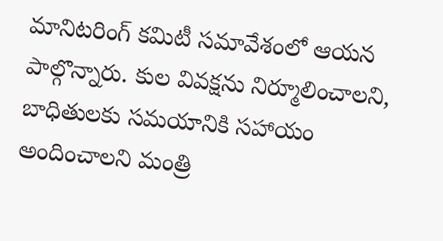మానిటరింగ్ కమిటీ సమావేశంలో ఆయన పాల్గొన్నారు. కుల వివక్షను నిర్మూలించాలని, బాధితులకు సమయానికి సహాయం అందించాలని మంత్రి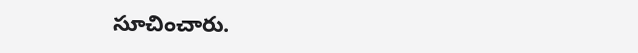సూచించారు.